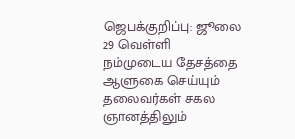ஜெபக்குறிப்பு: ஜூலை 29 வெள்ளி
நம்முடைய தேசத்தை ஆளுகை செய்யும் தலைவர்கள் சகல ஞானத்திலும்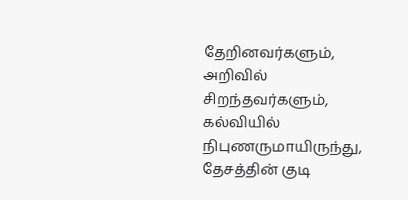தேறினவர்களும், அறிவில் சிறந்தவர்களும், கல்வியில் நிபுணருமாயிருந்து, தேசத்தின் குடி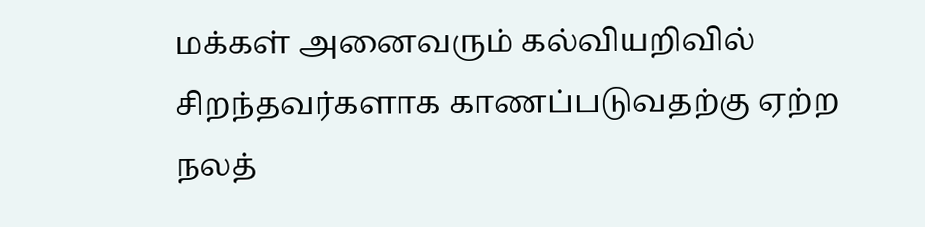மக்கள் அனைவரும் கல்வியறிவில் சிறந்தவர்களாக காணப்படுவதற்கு ஏற்ற நலத்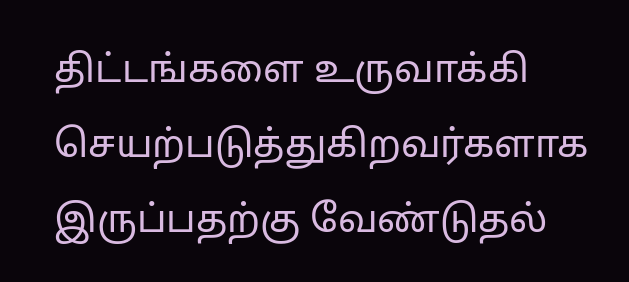திட்டங்களை உருவாக்கி செயற்படுத்துகிறவர்களாக இருப்பதற்கு வேண்டுதல்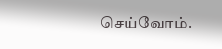செய்வோம்.